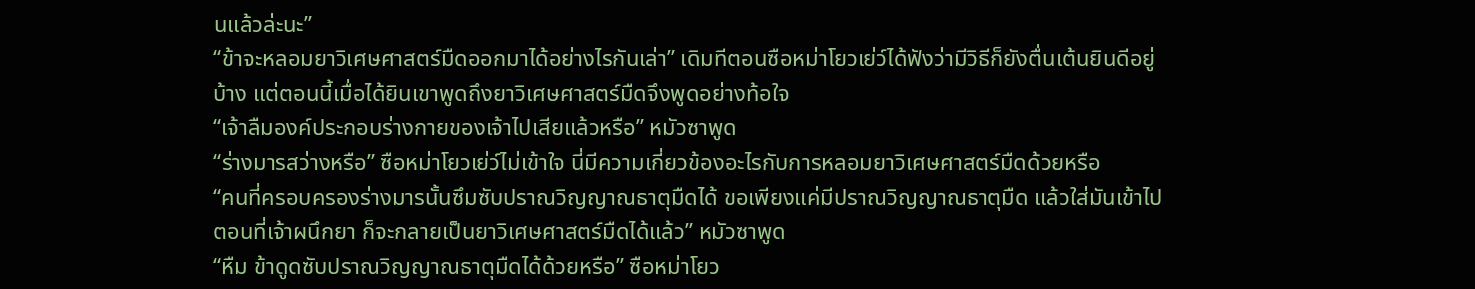นแล้วล่ะนะ”
“ข้าจะหลอมยาวิเศษศาสตร์มืดออกมาได้อย่างไรกันเล่า” เดิมทีตอนซือหม่าโยวเย่ว์ได้ฟังว่ามีวิธีก็ยังตื่นเต้นยินดีอยู่บ้าง แต่ตอนนี้เมื่อได้ยินเขาพูดถึงยาวิเศษศาสตร์มืดจึงพูดอย่างท้อใจ
“เจ้าลืมองค์ประกอบร่างกายของเจ้าไปเสียแล้วหรือ” หมัวซาพูด
“ร่างมารสว่างหรือ” ซือหม่าโยวเย่ว์ไม่เข้าใจ นี่มีความเกี่ยวข้องอะไรกับการหลอมยาวิเศษศาสตร์มืดด้วยหรือ
“คนที่ครอบครองร่างมารนั้นซึมซับปราณวิญญาณธาตุมืดได้ ขอเพียงแค่มีปราณวิญญาณธาตุมืด แล้วใส่มันเข้าไปตอนที่เจ้าผนึกยา ก็จะกลายเป็นยาวิเศษศาสตร์มืดได้แล้ว” หมัวซาพูด
“หืม ข้าดูดซับปราณวิญญาณธาตุมืดได้ด้วยหรือ” ซือหม่าโยว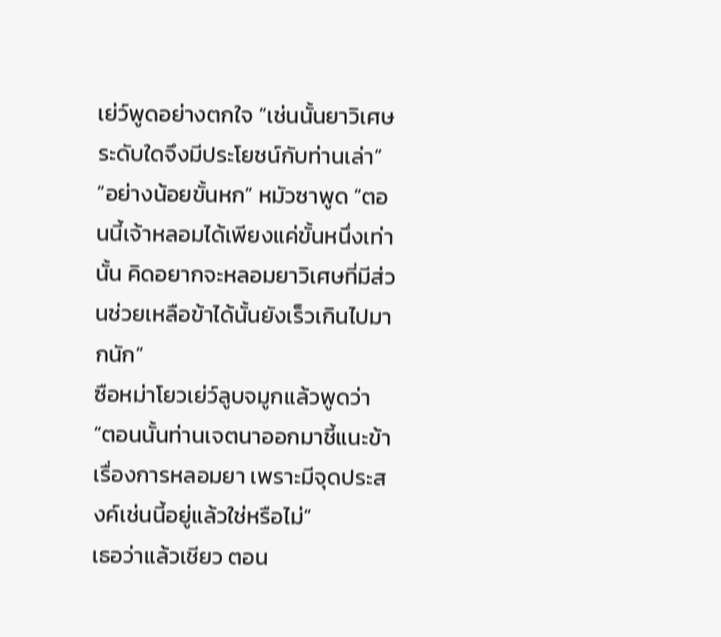เย่ว์พูดอย่างตกใจ “เช่นนั้นยาวิเศษระดับใดจึงมีประโยชน์กับท่านเล่า”
“อย่างน้อยขั้นหก” หมัวซาพูด “ตอนนี้เจ้าหลอมได้เพียงแค่ขั้นหนึ่งเท่านั้น คิดอยากจะหลอมยาวิเศษที่มีส่วนช่วยเหลือข้าได้นั้นยังเร็วเกินไปมากนัก”
ซือหม่าโยวเย่ว์ลูบจมูกแล้วพูดว่า “ตอนนั้นท่านเจตนาออกมาชี้แนะข้าเรื่องการหลอมยา เพราะมีจุดประสงค์เช่นนี้อยู่แล้วใช่หรือไม่”
เธอว่าแล้วเชียว ตอน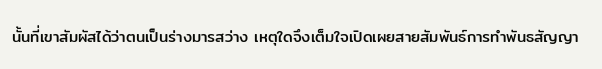นั้นที่เขาสัมผัสได้ว่าตนเป็นร่างมารสว่าง เหตุใดจึงเต็มใจเปิดเผยสายสัมพันธ์การทำพันธสัญญา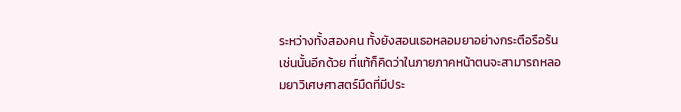ระหว่างทั้งสองคน ทั้งยังสอนเธอหลอมยาอย่างกระตือรือร้นเช่นนั้นอีกด้วย ที่แท้ก็คิดว่าในภายภาคหน้าตนจะสามารถหลอมยาวิเศษศาสตร์มืดที่มีประ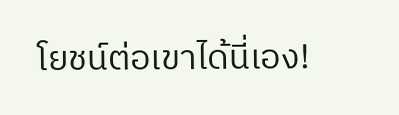โยชน์ต่อเขาได้นี่เอง!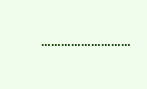………………………